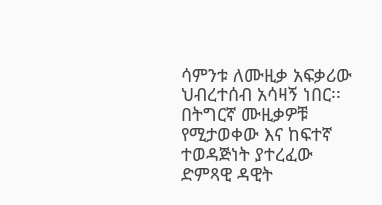ሳምንቱ ለሙዚቃ አፍቃሪው ህብረተሰብ አሳዛኝ ነበር፡፡ በትግርኛ ሙዚቃዎቹ የሚታወቀው እና ከፍተኛ ተወዳጅነት ያተረፈው ድምጻዊ ዳዊት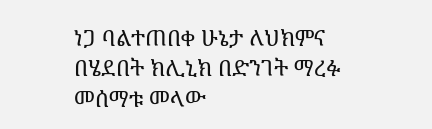ነጋ ባልተጠበቀ ሁኔታ ለህክምና በሄደበት ክሊኒክ በድንገት ማረፉ መሰማቱ መላው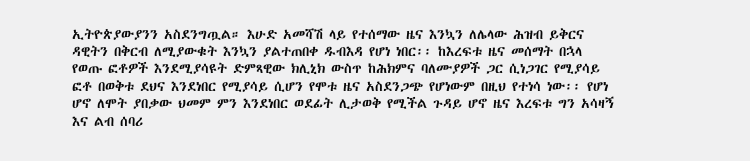ኢትዮጵያውያንን አስደንግጧል። እሁድ አመሻሽ ላይ የተሰማው ዜና እንኳን ለሌላው ሕዝብ ይቅርና ዳዊትን በቅርብ ለሚያውቁት እንኳን ያልተጠበቀ ዱብእዳ የሆነ ነበር፡፡ ከእረፍቱ ዜና መሰማት በኋላ የወጡ ፎቶዎች እንደሚያሳዩት ድምጻዊው ክሊኒክ ውስጥ ከሕክምና ባለሙያዎች ጋር ሲነጋገር የሚያሳይ ፎቶ በወቅቱ ደህና እንደነበር የሚያሳይ ሲሆን የሞቱ ዜና አስደንጋጭ የሆነውም በዚህ የተነሳ ነው፡፡ የሆነ ሆኖ ለሞት ያበቃው ህመም ምን እንደነበር ወደፊት ሊታወቅ የሚችል ጉዳይ ሆኖ ዜና እረፍቱ ግን አሳዛኝ እና ልብ ሰባሪ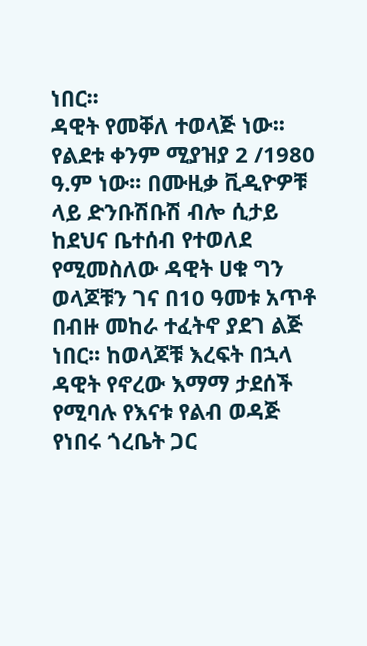ነበር፡፡
ዳዊት የመቐለ ተወላጅ ነው፡፡ የልደቱ ቀንም ሚያዝያ 2 /1980 ዓ.ም ነው፡፡ በሙዚቃ ቪዲዮዎቹ ላይ ድንቡሽቡሽ ብሎ ሲታይ ከደህና ቤተሰብ የተወለደ የሚመስለው ዳዊት ሀቁ ግን ወላጆቹን ገና በ10 ዓመቱ አጥቶ በብዙ መከራ ተፈትኖ ያደገ ልጅ ነበር፡፡ ከወላጆቹ እረፍት በኋላ ዳዊት የኖረው እማማ ታደሰች የሚባሉ የእናቱ የልብ ወዳጅ የነበሩ ጎረቤት ጋር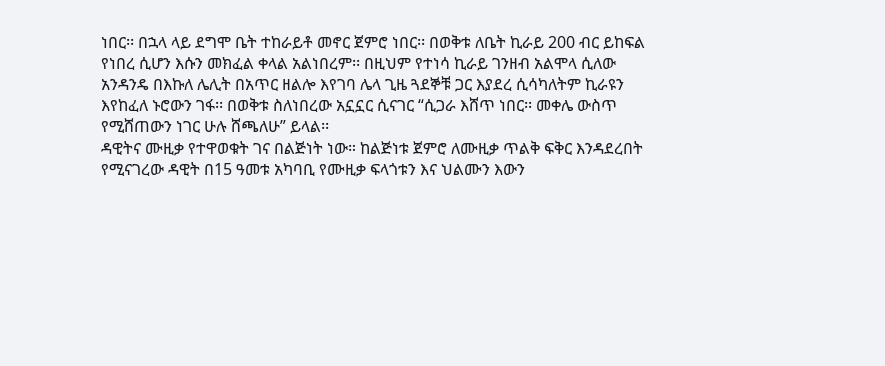ነበር፡፡ በኋላ ላይ ደግሞ ቤት ተከራይቶ መኖር ጀምሮ ነበር፡፡ በወቅቱ ለቤት ኪራይ 200 ብር ይከፍል የነበረ ሲሆን እሱን መክፈል ቀላል አልነበረም፡፡ በዚህም የተነሳ ኪራይ ገንዘብ አልሞላ ሲለው አንዳንዴ በእኩለ ሌሊት በአጥር ዘልሎ እየገባ ሌላ ጊዜ ጓደኞቹ ጋር እያደረ ሲሳካለትም ኪራዩን እየከፈለ ኑሮውን ገፋ፡፡ በወቅቱ ስለነበረው አኗኗር ሲናገር “ሲጋራ እሸጥ ነበር፡፡ መቀሌ ውስጥ የሚሸጠውን ነገር ሁሉ ሸጫለሁ” ይላል፡፡
ዳዊትና ሙዚቃ የተዋወቁት ገና በልጅነት ነው። ከልጅነቱ ጀምሮ ለሙዚቃ ጥልቅ ፍቅር እንዳደረበት የሚናገረው ዳዊት በ15 ዓመቱ አካባቢ የሙዚቃ ፍላጎቱን እና ህልሙን እውን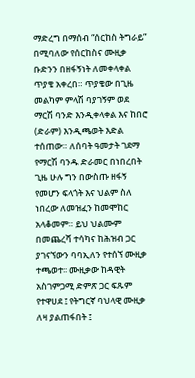ማድረግ በማሰብ “ሰርከስ ትግራይ” በሚባለው የሰርከስና ሙዚቃ ቡድንን በዘፋኝነት ለመቀላቀል ጥያቄ አቀረበ። ጥያቄው በጊዜ መልካም ምላሽ ባያገኝም ወደ ማርሽ ባንድ እንዲቀላቀል እና ከበሮ (ድራም) እንዲጫወት እድል ተሰጠው። ለሰባት ዓመታት ገደማ የማርሽ ባንዱ ድራመር በነበረበት ጊዜ ሁሉ ግን በውስጡ ዘፋኝ የመሆን ፍላጎት እና ህልም ስለ ነበረው ለመዝፈን ከመሞከር አላቆመም። ይህ ህልሙም በመጨረሻ ተሳካና ከሕዝብ ጋር ያገናኘውን ባባኢለን የተሰኘ ሙዚቃ ተጫወተ፡፡ ሙዚቃው ከዳዊት አስገምጋሚ ድምጽ ጋር ፍጹም የተዋሀደ ፤ የትግርኛ ባህላዊ ሙዚቃ ለዛ ያልጠፋበት ፤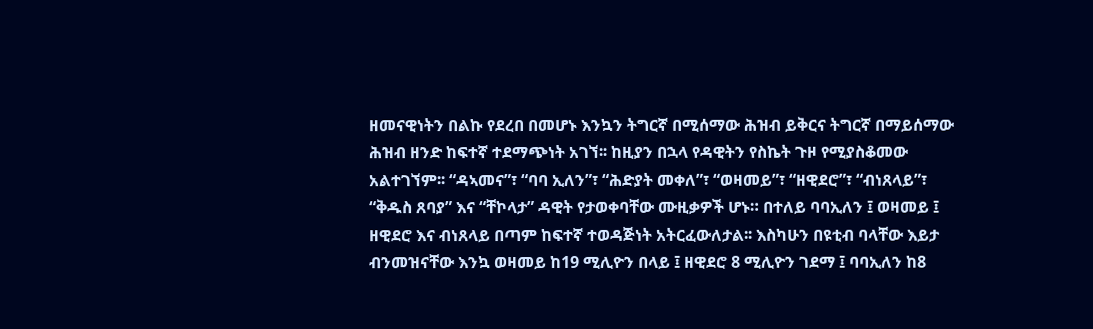ዘመናዊነትን በልኩ የደረበ በመሆኑ እንኳን ትግርኛ በሚሰማው ሕዝብ ይቅርና ትግርኛ በማይሰማው ሕዝብ ዘንድ ከፍተኛ ተደማጭነት አገኘ፡፡ ከዚያን በኋላ የዳዊትን የስኬት ጉዞ የሚያስቆመው አልተገኘም፡፡ “ዳኣመና”፣ “ባባ ኢለን”፣ “ሕድያት መቀለ”፣ “ወዛመይ”፣ “ዘዊደሮ”፣ “ብነጸላይ”፣ “ቅዱስ ጸባያ” እና “ቸኮላታ” ዳዊት የታወቀባቸው ሙዚቃዎች ሆኑ። በተለይ ባባኢለን ፤ ወዛመይ ፤ ዘዊደሮ እና ብነጸላይ በጣም ከፍተኛ ተወዳጅነት አትርፈውለታል፡፡ እስካሁን በዩቲብ ባላቸው እይታ ብንመዝናቸው እንኳ ወዛመይ ከ19 ሚሊዮን በላይ ፤ ዘዊደሮ 8 ሚሊዮን ገደማ ፤ ባባኢለን ከ8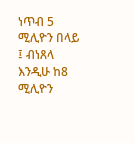ነጥብ 5 ሚሊዮን በላይ ፤ ብነጸላ እንዲሁ ከ8 ሚሊዮን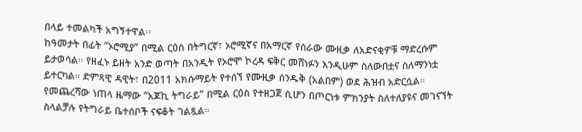በላይ ተመልካች አግኝተዋል፡፡
ከዓመታት በፊት “ኦሮሚያ” በሚል ርዕስ በትግርኛ፣ ኦሮሚኛና በአማርኛ የሰራው ሙዚቃ ለአድናቂዎቹ ማድረሱም ይታወሳል። የዘፈኑ ይዘት አንድ ወጣት በአንዲት የኦሮሞ ኮረዳ ፍቅር መሸነፉን እንዲሁም ስለውበቷና ስለማንነቷ ይተርካል። ድምጻዊ ዳዊት፣ በ2011 አክሱማይት የተሰኘ የሙዚቃ ሰንዱቅ (አልበም) ወደ ሕዝብ አድርሷል። የመጨረሻው ነጠላ ዜማው “አጆኪ ትግራይ” በሚል ርዕስ የተዘጋጀ ሲሆን በጦርነቱ ምክንያት ስለተለያዩና መገናኘት ስላልቻሉ የትግራይ ቤተሰቦች ናፍቆት ገልጿል።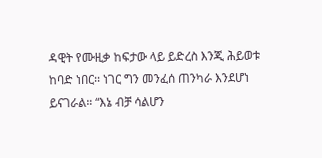ዳዊት የሙዚቃ ከፍታው ላይ ይድረስ እንጂ ሕይወቱ ከባድ ነበር፡፡ ነገር ግን መንፈሰ ጠንካራ እንደሆነ ይናገራል። “እኔ ብቻ ሳልሆን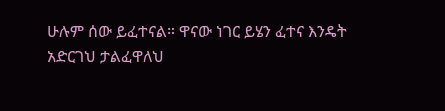ሁሉም ሰው ይፈተናል። ዋናው ነገር ይሄን ፈተና እንዴት አድርገህ ታልፈዋለህ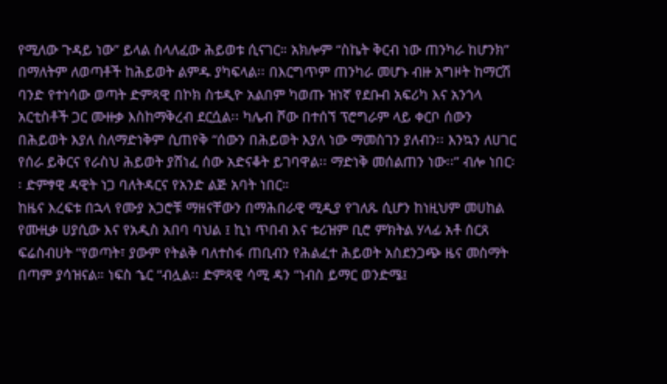የሚለው ጉዳይ ነው” ይላል ስላለፈው ሕይወቱ ሲናገር። አክሎም “ስኬት ቅርብ ነው ጠንካራ ከሆንክ” በማለትም ለወጣቶች ከሕይወት ልምዱ ያካፍላል፡፡ በእርግጥም ጠንካራ መሆኑ ብዙ አግዞት ከማርሽ ባንድ የተነሳው ወጣት ድምጻዊ በኮክ ስቱዲዮ አልበም ካወጡ ዝነኛ የደቡብ አፍሪካ እና አንጎላ አርቲስቶች ጋር ሙዙቃ እስከማቅረብ ደርሷል፡፡ ካሌብ ሾው በተሰኘ ፕሮግራም ላይ ቀርቦ ሰውን በሕይወት እያለ ስለማድነቅም ሲጠየቅ “ሰውን በሕይወት እያለ ነው ማመስገን ያለብን፡፡ እንኳን ለሀገር የሰራ ይቅርና የራስህ ሕይወት ያሸነፈ ሰው አድናቆት ይገባዋል፡፡ ማድነቅ መሰልጠን ነው፡፡” ብሎ ነበር፡፡ ድምፃዊ ዳዊት ነጋ ባለትዳርና የአንድ ልጅ አባት ነበር።
ከዜና እረፍቱ በኋላ የሙያ አጋሮቹ ማዘናቸውን በማሕበራዊ ሚዲያ የገለጹ ሲሆን ከነዚህም መሀከል የሙዚቃ ሀያሲው እና የአዲስ አበባ ባህል ፤ ኪነ ጥበብ እና ቱሪዝም ቢሮ ምክትል ሃላፊ አቶ ሰርጸ ፍሬስብሀት “የወጣት፣ ያውም የትልቅ ባለተስፋ ጠቢብን የሕልፈተ ሕይወት አስደንጋጭ ዜና መስማት በጣም ያሳዝናል። ነፍስ ኄር “ብሏል፡፡ ድምጻዊ ሳሚ ዳን “ነብስ ይማር ወንድሜ፤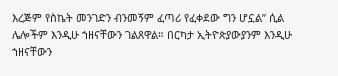እረጅም የስኬት መንገድን ብንመኝም ፈጣሪ የፈቀደው ግን ሆኗል” ሲል ሌሎችም እንዲሁ ኀዘናቸውን ገልጸዋል። በርካታ ኢትዮጵያውያንም እንዲሁ ኀዘናቸውን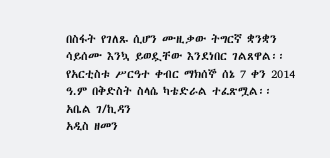በስፋት የገለጹ ሲሆን ሙዚቃው ትግርኛ ቋንቋን ሳይሰሙ እንኳ ይወዷቸው እንደነበር ገልጸዋል፡፡ የአርቲስቱ ሥርዓተ ቀብር ማክሰኞ ሰኔ 7 ቀን 2014 ዓ.ም በቅድስት ስላሴ ካቴድራል ተፈጽሟል፡፡
አቤል ገ/ኪዳን
አዲስ ዘመን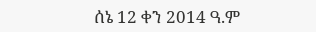ሰኔ 12 ቀን 2014 ዓ.ም